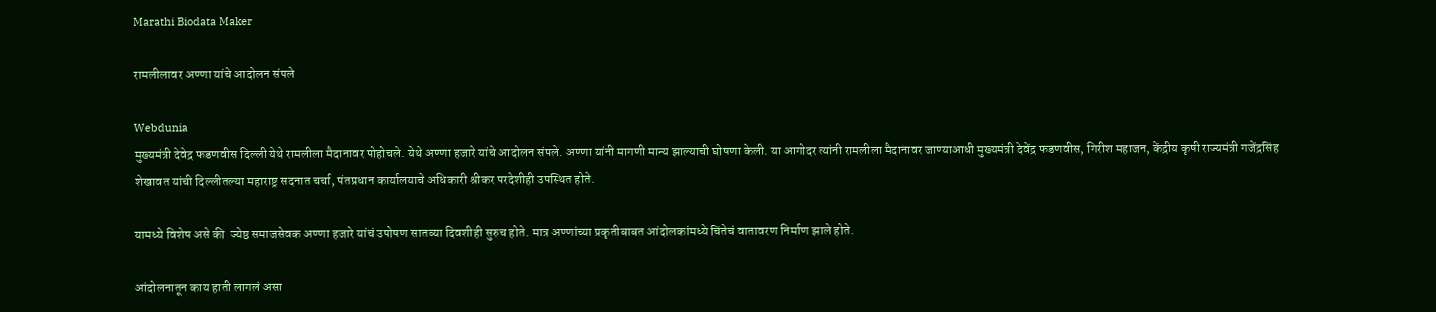Marathi Biodata Maker

रामलीलावर अण्णा यांचे आदोलन संपले

Webdunia
मुख्यमंत्री देवेद्र फडणवीस दिल्ली येथे रामलीला मैदानावर पोहोचले. येथे अण्णा हजारे यांचे आदोलन संपले. अण्णा यांनी मागणी मान्य झाल्याची घोषणा केली. या आगोदर त्यांनी रामलीला मैदानावर जाण्याआधी मुख्यमंत्री देवेंद्र फडणवीस, गिरीश महाजन, केंद्रीय कृषी राज्यमंत्री गजेंद्रसिंह शेखावत यांची दिल्लीतल्या महाराष्ट्र सदनात चर्चा, पंतप्रधान कार्यालयाचे अधिकारी श्रीकर परदेशीही उपस्थित होते.

यामध्ये विशेष असे की  ज्येष्ठ समाजसेवक अण्णा हजारे यांचं उपोषण सातव्या दिवशीही सुरुच होते. मात्र अण्णांच्या प्रकृतीबाबत आंदोलकांमध्ये चिंतेचं वातावरण निर्माण झाले होते.

आंदोलनातून काय हाती लागलं असा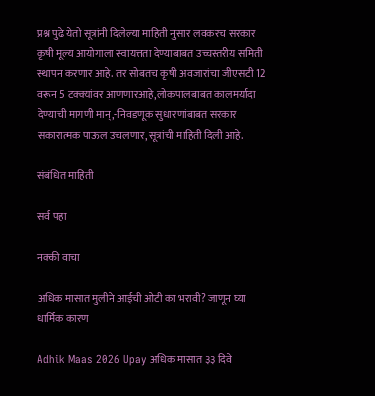प्रश्न पुढे येतो सूत्रांनी दिलेल्या माहिती नुसार लवकरच सरकार कृषी मूल्य आयोगाला स्वायत्तता देण्याबाबत उच्चस्तरीय समिती स्थापन करणार आहे. तर सोबतच कृषी अवजारांचा जीएसटी 12 वरून 5 टक्क्यांवर आणणारआहे,लोकपालबाबत कालमर्यादा देण्याची मागणी मान्,-निवडणूक सुधारणांबाबत सरकार सकारात्मक पाऊल उचलणार, सूत्रांची माहिती दिली आहे.

संबंधित माहिती

सर्व पहा

नक्की वाचा

अधिक मासात मुलीने आईची ओटी का भरावी? जाणून घ्या धार्मिक कारण

Adhik Maas 2026 Upay अधिक मासात ३३ दिवे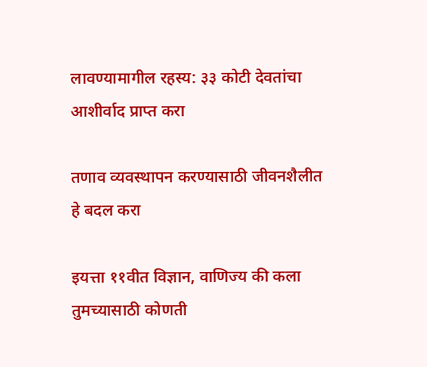लावण्यामागील रहस्य: ३३ कोटी देवतांचा आशीर्वाद प्राप्त करा

तणाव व्यवस्थापन करण्यासाठी जीवनशैलीत हे बदल करा

इयत्ता ११वीत विज्ञान, वाणिज्य की कला तुमच्यासाठी कोणती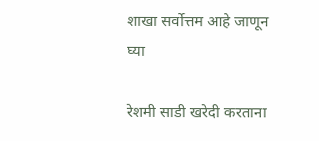शाखा सर्वोत्तम आहे जाणून घ्या

रेशमी साडी खरेदी करताना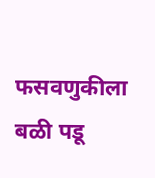फसवणुकीला बळी पडू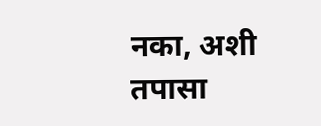नका, अशी तपासा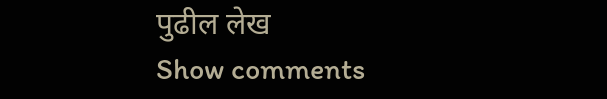पुढील लेख
Show comments